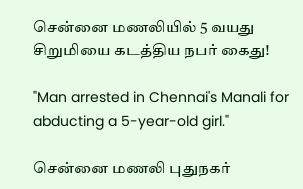சென்னை மணலியில் 5 வயது சிறுமியை கடத்திய நபர் கைது!

"Man arrested in Chennai's Manali for abducting a 5-year-old girl."

சென்னை மணலி புதுநகர்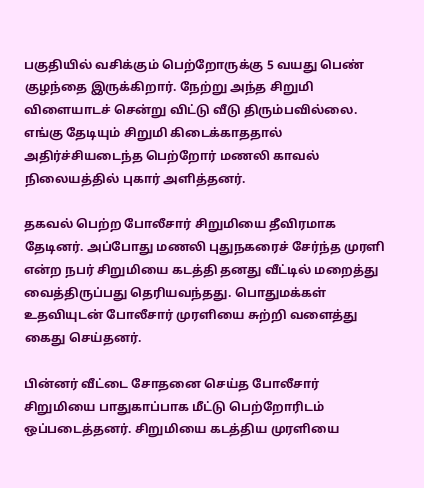பகுதியில் வசிக்கும் பெற்றோருக்கு 5 வயது பெண் குழந்தை இருக்கிறார். நேற்று அந்த சிறுமி விளையாடச் சென்று விட்டு வீடு திரும்பவில்லை. எங்கு தேடியும் சிறுமி கிடைக்காததால் அதிர்ச்சியடைந்த பெற்றோர் மணலி காவல் நிலையத்தில் புகார் அளித்தனர்.

தகவல் பெற்ற போலீசார் சிறுமியை தீவிரமாக தேடினர். அப்போது மணலி புதுநகரைச் சேர்ந்த முரளி என்ற நபர் சிறுமியை கடத்தி தனது வீட்டில் மறைத்து வைத்திருப்பது தெரியவந்தது. பொதுமக்கள் உதவியுடன் போலீசார் முரளியை சுற்றி வளைத்து கைது செய்தனர்.

பின்னர் வீட்டை சோதனை செய்த போலீசார் சிறுமியை பாதுகாப்பாக மீட்டு பெற்றோரிடம் ஒப்படைத்தனர். சிறுமியை கடத்திய முரளியை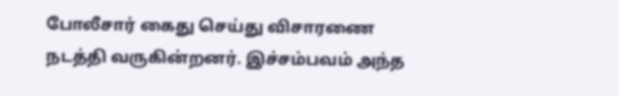போலீசார் கைது செய்து விசாரணை நடத்தி வருகின்றனர். இச்சம்பவம் அந்த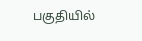பகுதியில்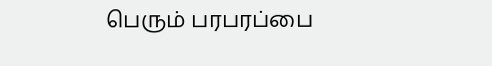பெரும் பரபரப்பை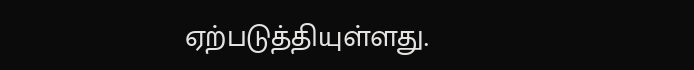ஏற்படுத்தியுள்ளது.